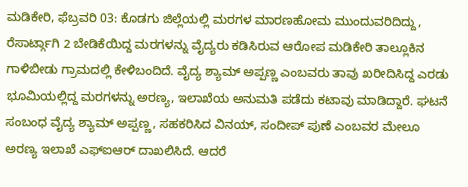ಮಡಿಕೇರಿ, ಫೆಬ್ರವರಿ 03: ಕೊಡಗು ಜಿಲ್ಲೆಯಲ್ಲಿ ಮರಗಳ ಮಾರಣಹೋಮ ಮುಂದುವರಿದಿದ್ದು, ರೆಸಾರ್ಟ್ಗಾಗಿ 2 ಬೇಡಿಕೆಯಿದ್ದ ಮರಗಳನ್ನು ವೈದ್ಯರು ಕಡಿಸಿರುವ ಆರೋಪ ಮಡಿಕೇರಿ ತಾಲ್ಲೂಕಿನ ಗಾಳಿಬೀಡು ಗ್ರಾಮದಲ್ಲಿ ಕೇಳಿಬಂದಿದೆ. ವೈದ್ಯ ಶ್ಯಾಮ್ ಅಪ್ಪಣ್ಣ ಎಂಬವರು ತಾವು ಖರೀದಿಸಿದ್ದ ಎರಡು ಭೂಮಿಯಲ್ಲಿದ್ದ ಮರಗಳನ್ನು ಅರಣ್ಯ, ಇಲಾಖೆಯ ಅನುಮತಿ ಪಡೆದು ಕಟಾವು ಮಾಡಿದ್ದಾರೆ. ಘಟನೆ ಸಂಬಂಧ ವೈದ್ಯ ಶ್ಯಾಮ್ ಅಪ್ಪಣ್ಣ, ಸಹಕರಿಸಿದ ವಿನಯ್, ಸಂದೀಪ್ ಪುಣೆ ಎಂಬವರ ಮೇಲೂ ಅರಣ್ಯ ಇಲಾಖೆ ಎಫ್ಐಆರ್ ದಾಖಲಿಸಿದೆ. ಆದರೆ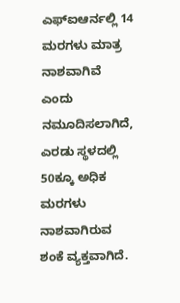ಎಫ್ಐಆರ್ನಲ್ಲಿ 14 ಮರಗಳು ಮಾತ್ರ ನಾಶವಾಗಿವೆ ಎಂದು ನಮೂದಿಸಲಾಗಿದೆ, ಎರಡು ಸ್ಥಳದಲ್ಲಿ 50ಕ್ಕೂ ಅಧಿಕ ಮರಗಳು ನಾಶವಾಗಿರುವ ಶಂಕೆ ವ್ಯಕ್ತವಾಗಿದೆ.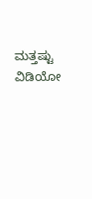ಮತ್ತಷ್ಟು ವಿಡಿಯೋ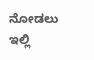ನೋಡಲು ಇಲ್ಲಿ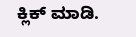ಕ್ಲಿಕ್ ಮಾಡಿ.